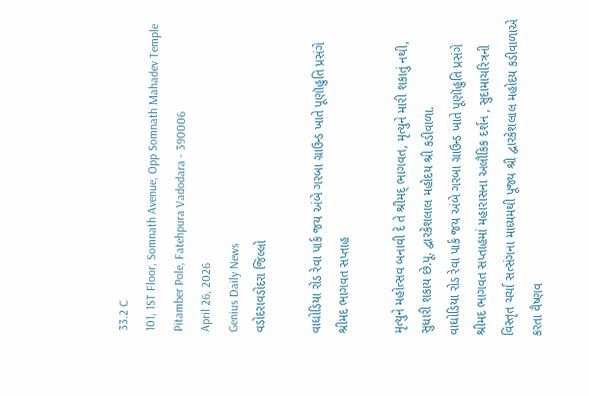33.2 C
101, 1ST Floor, Somnath Avenue, Opp Somnath Mahadev Temple Pitamber Pole, Fatehpura Vadodara - 390006
April 26, 2026
Genius Daily News
વડોદરાવડોદરા જિલ્લો

વાઘોડિયા રોડ રેવા પાર્ક જય અંબે ગરબા ગ્રાઉન્ડ ખાતે પૂણૉહુતિ પ્રસંગે શ્રીમદ ભાગવત સપ્તાહ

મૃત્યુને મહોત્સવ બનાવી દે તે શ્રીમદ્ ભાગવત, મૃત્યુને મારી શકાતું નથી, સુધારી શકાય છે.પૂ. દ્વારકેશલાલ મહોદય શ્રી કડીવાળા.
વાઘોડિયા રોડ રેવા પાર્ક જય અંબે ગરબા ગ્રાઉન્ડ ખાતે પૂણૉહુતિ પ્રસંગે શ્રીમદ ભાગવત સપ્તાહમાં મહારાસના અલૌકિક દર્શન , સુદામાચરિત્રની વિસ્તૃત ચર્ચા સત્સંગના માધ્યમથી પૂજ્ય શ્રી દ્વારકેશલાલ મહોદય કડીવાળાએ કરતા વૈષ્ણવ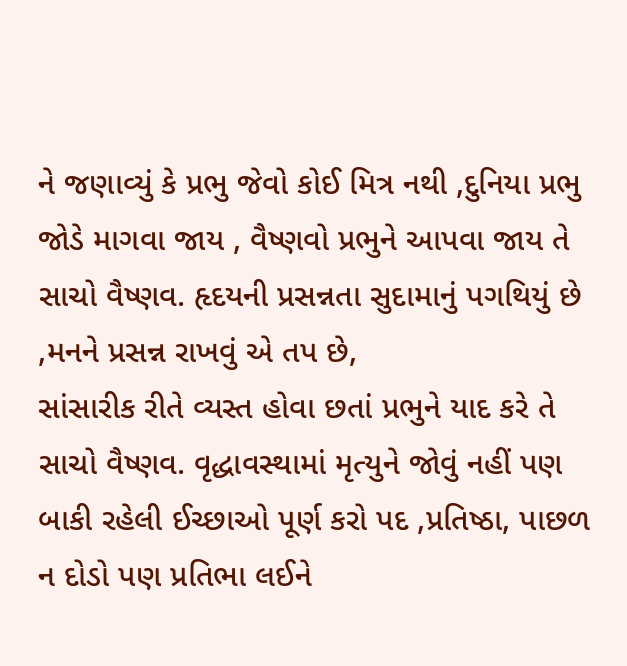ને જણાવ્યું કે પ્રભુ જેવો કોઈ મિત્ર નથી ,દુનિયા પ્રભુ જોડે માગવા જાય , વૈષ્ણવો પ્રભુને આપવા જાય તે સાચો વૈષ્ણવ. હૃદયની પ્રસન્નતા સુદામાનું પગથિયું છે ,મનને પ્રસન્ન રાખવું એ તપ છે,
સાંસારીક રીતે વ્યસ્ત હોવા છતાં પ્રભુને યાદ કરે તે સાચો વૈષ્ણવ. વૃદ્ધાવસ્થામાં મૃત્યુને જોવું નહીં પણ બાકી રહેલી ઈચ્છાઓ પૂર્ણ કરો પદ ,પ્રતિષ્ઠા, પાછળ ન દોડો પણ પ્રતિભા લઈને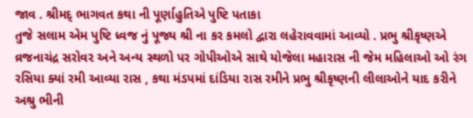જાવ . શ્રીમદ્ ભાગવત કથા ની પૂર્ણાહુતિએ પુષ્ટિ પતાકા
તુજે સલામ એમ પુષ્ટિ ધ્વજ નું પૂજ્ય શ્રી ના કર કમલો દ્વારા લહેરાવવામાં આવ્યો . પ્રભુ શ્રીકૃષ્ણએ વ્રજનાચંદ્ર સરોવર અને અન્ય સ્થળો પર ગોપીઓએ સાથે યોજેલા મહારાસ ની જેમ મહિલાઓ ઓ રંગ રસિયા ક્યાં રમી આવ્યા રાસ , કથા મંડપમાં દાંડિયા રાસ રમીને પ્રભુ શ્રીકૃષ્ણની લીલાઓને યાદ કરીને અશ્રુ ભીની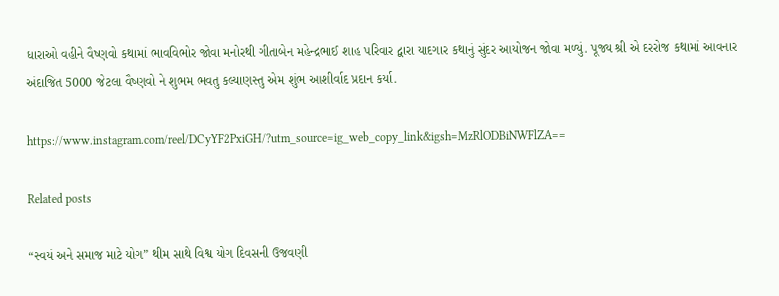ધારાઓ વહીને વૈષ્ણવો કથામાં ભાવવિભોર જોવા મનોરથી‌ ગીતાબેન મહેન્દ્રભાઈ શાહ પરિવાર દ્વારા યાદગાર કથાનું સુંદર આયોજન જોવા મળ્યું. પૂજ્ય શ્રી એ દરરોજ કથામાં આવનાર અંદાજિત 5000 જેટલા વૈષ્ણવો ને શુભમ ભવતુ કલ્યાણસ્તુ એમ શુંભ આશીર્વાદ પ્રદાન કર્યા.

https://www.instagram.com/reel/DCyYF2PxiGH/?utm_source=ig_web_copy_link&igsh=MzRlODBiNWFlZA==

Related posts

“સ્વયં અને સમાજ માટે યોગ” થીમ સાથે વિશ્વ યોગ દિવસની ઉજવણી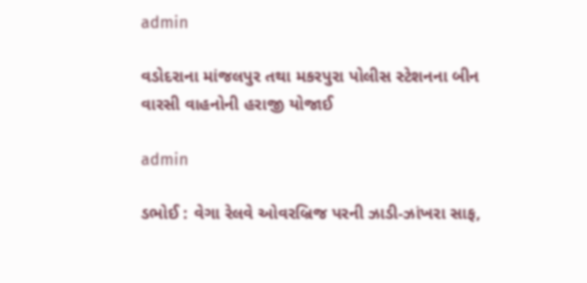admin

વડોદરાના માંજલપુર તથા મકરપુરા પોલીસ સ્ટેશનના બીન વારસી વાહનોની હરાજી યોજાઈ

admin

ડભોઈ : વેગા રેલવે ઓવરબ્રિજ પરની ઝાડી-ઝાંખરા સાફ,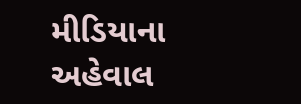મીડિયાના અહેવાલ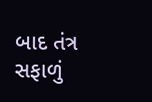બાદ તંત્ર સફાળું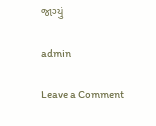જાગ્યું

admin

Leave a Comment